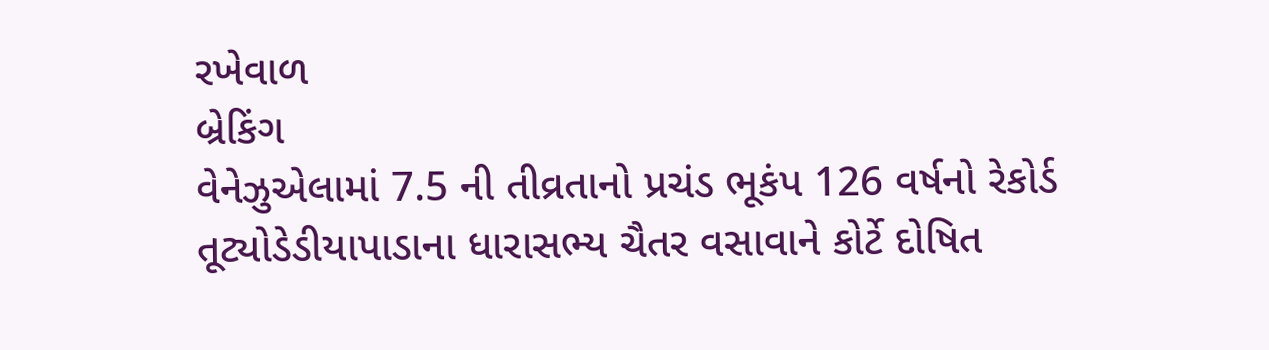રખેવાળ
બ્રેકિંગ
વેનેઝુએલામાં 7.5 ની તીવ્રતાનો પ્રચંડ ભૂકંપ 126 વર્ષનો રેકોર્ડ તૂટ્યોડેડીયાપાડાના ધારાસભ્ય ચૈતર વસાવાને કોર્ટે દોષિત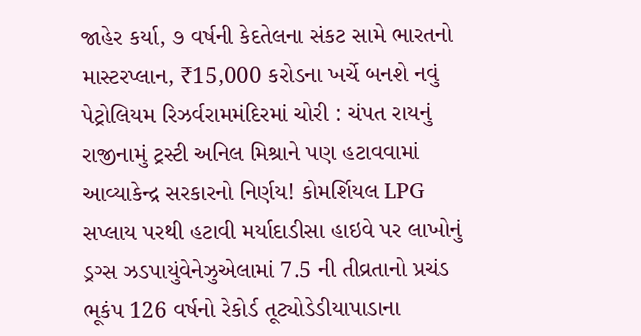જાહેર કર્યા, ૭ વર્ષની કેદતેલના સંકટ સામે ભારતનો માસ્ટરપ્લાન, ₹15,000 કરોડના ખર્ચે બનશે નવું પેટ્રોલિયમ રિઝર્વરામમંદિરમાં ચોરી : ચંપત રાયનું રાજીનામું ટ્રસ્ટી અનિલ મિશ્રાને પણ હટાવવામાં આવ્યાકેન્દ્ર સરકારનો નિર્ણય! કોમર્શિયલ LPG સપ્લાય પરથી હટાવી મર્યાદાડીસા હાઇવે પર લાખોનું ડ્રગ્સ ઝડપાયુંવેનેઝુએલામાં 7.5 ની તીવ્રતાનો પ્રચંડ ભૂકંપ 126 વર્ષનો રેકોર્ડ તૂટ્યોડેડીયાપાડાના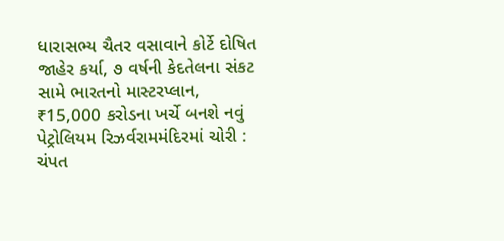ધારાસભ્ય ચૈતર વસાવાને કોર્ટે દોષિત જાહેર કર્યા, ૭ વર્ષની કેદતેલના સંકટ સામે ભારતનો માસ્ટરપ્લાન, ₹15,000 કરોડના ખર્ચે બનશે નવું પેટ્રોલિયમ રિઝર્વરામમંદિરમાં ચોરી : ચંપત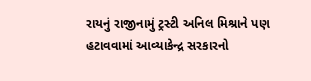રાયનું રાજીનામું ટ્રસ્ટી અનિલ મિશ્રાને પણ હટાવવામાં આવ્યાકેન્દ્ર સરકારનો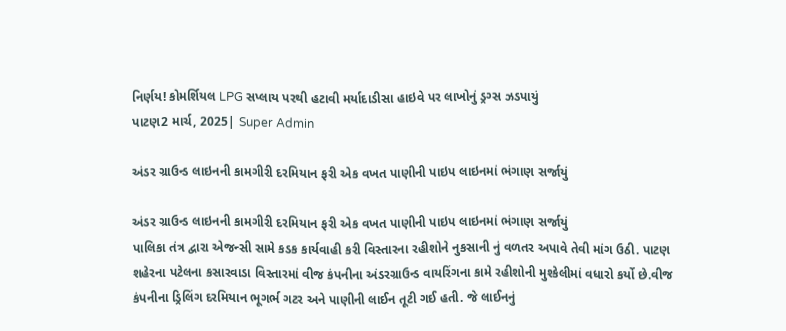નિર્ણય! કોમર્શિયલ LPG સપ્લાય પરથી હટાવી મર્યાદાડીસા હાઇવે પર લાખોનું ડ્રગ્સ ઝડપાયું
પાટણ2 માર્ચ, 2025| Super Admin

અંડર ગ્રાઉન્ડ લાઇનની કામગીરી દરમિયાન ફરી એક વખત પાણીની પાઇપ લાઇનમાં ભંગાણ સર્જાયું

અંડર ગ્રાઉન્ડ લાઇનની કામગીરી દરમિયાન ફરી એક વખત પાણીની પાઇપ લાઇનમાં ભંગાણ સર્જાયું
પાલિકા તંત્ર દ્વારા એજન્સી સામે કડક કાર્યવાહી કરી વિસ્તારના રહીશોને નુકસાની નું વળતર અપાવે તેવી માંગ ઉઠી. પાટણ શહેરના પટેલના કસારવાડા વિસ્તારમાં વીજ કંપનીના અંડરગ્રાઉન્ડ વાયરિંગના કામે રહીશોની મુશ્કેલીમાં વધારો કર્યો છે.વીજ કંપનીના ડ્રિલિંગ દરમિયાન ભૂગર્ભ ગટર અને પાણીની લાઈન તૂટી ગઈ હતી. જે લાઈનનું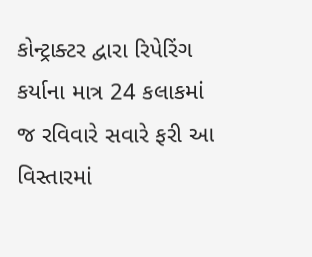કોન્ટ્રાક્ટર દ્વારા રિપેરિંગ કર્યાના માત્ર 24 કલાકમાં જ રવિવારે સવારે ફરી આ વિસ્તારમાં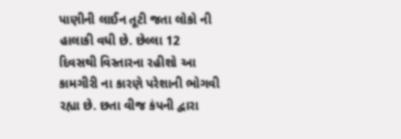પાણીની લાઈન તૂટી જતા લોકો ની હાલાકી વધી છે. છેલ્લા 12 દિવસથી વિસ્તારના રહીશો આ કામગીરી ના કારણે પરેશાની ભોગવી રહ્યા છે. છતા વીજ કંપની દ્વારા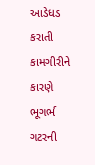આડેધડ કરાતી કામગીરીને કારણે ભૂગર્ભ ગટરની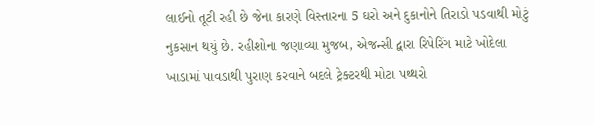લાઈનો તૂટી રહી છે જેના કારણે વિસ્તારના 5 ઘરો અને દુકાનોને તિરાડો પડવાથી મોટું નુકસાન થયું છે. રહીશોના જણાવ્યા મુજબ, એજન્સી દ્વારા રિપેરિંગ માટે ખોદેલા ખાડામાં પાવડાથી પુરાણ કરવાને બદલે ટ્રેક્ટરથી મોટા પથ્થરો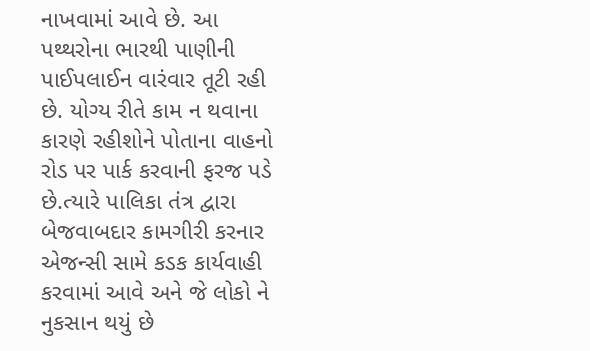નાખવામાં આવે છે. આ પથ્થરોના ભારથી પાણીની પાઈપલાઈન વારંવાર તૂટી રહી છે. યોગ્ય રીતે કામ ન થવાના કારણે રહીશોને પોતાના વાહનો રોડ પર પાર્ક કરવાની ફરજ પડે છે.ત્યારે પાલિકા તંત્ર દ્વારા બેજવાબદાર કામગીરી કરનાર એજન્સી સામે કડક કાર્યવાહી કરવામાં આવે અને જે લોકો ને નુકસાન થયું છે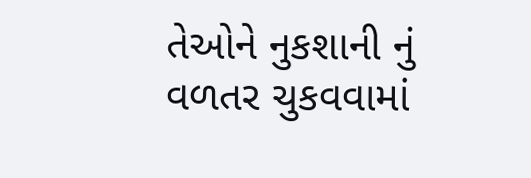તેઓને નુકશાની નું વળતર ચુકવવામાં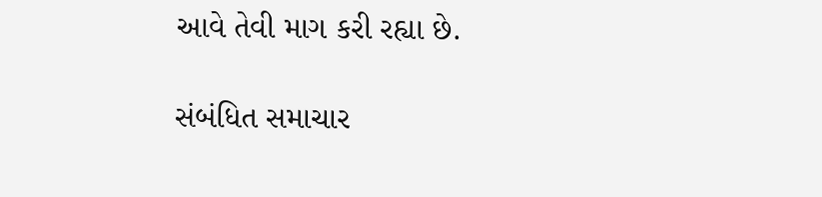આવે તેવી માગ કરી રહ્યા છે.

સંબંધિત સમાચાર